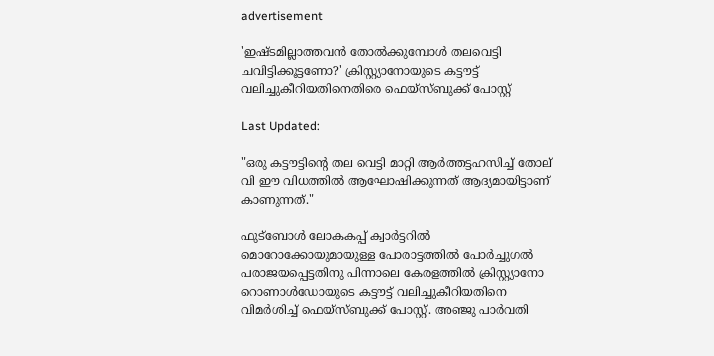advertisement

'ഇഷ്ടമില്ലാത്തവൻ തോൽക്കുമ്പോൾ തലവെട്ടി ചവിട്ടിക്കൂട്ടണോ?' ക്രിസ്റ്റ്യാനോയുടെ കട്ടൗട്ട് വലിച്ചുകീറിയതിനെതിരെ ഫെയ്സ്ബുക്ക് പോസ്റ്റ്

Last Updated:

"ഒരു കട്ടൗട്ടിൻ്റെ തല വെട്ടി മാറ്റി ആർത്തട്ടഹസിച്ച് തോല്‌ വി ഈ വിധത്തിൽ ആഘോഷിക്കുന്നത് ആദ്യമായിട്ടാണ് കാണുന്നത്."

ഫുട്ബോൾ ലോകകപ്പ് ക്വാർട്ടറിൽ മൊറോക്കോയുമായുള്ള പോരാട്ടത്തിൽ പോർച്ചുഗൽ പരാജയപ്പെട്ടതിനു പിന്നാലെ കേരളത്തിൽ ക്രിസ്റ്റ്യാനോ റൊണാൾഡോയുടെ കട്ടൗട്ട് വലിച്ചുകീറിയതിനെ വിമർശിച്ച് ഫെയ്സ്ബുക്ക് പോസ്റ്റ്. അഞ്ജു പാർവതി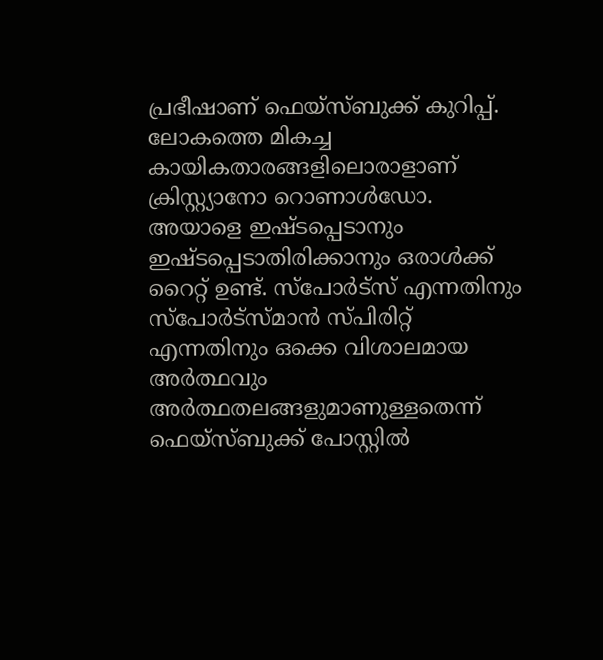പ്രഭീഷാണ് ഫെയ്സ്ബുക്ക് കുറിപ്പ്.
ലോകത്തെ മികച്ച കായികതാരങ്ങളിലൊരാളാണ് ക്രിസ്റ്റ്യാനോ റൊണാൾഡോ. അയാളെ ഇഷ്ടപ്പെടാനും ഇഷ്ടപ്പെടാതിരിക്കാനും ഒരാൾക്ക് റൈറ്റ് ഉണ്ട്. സ്പോർട്സ് എന്നതിനും സ്പോർട്സ്മാൻ സ്പിരിറ്റ് എന്നതിനും ഒക്കെ വിശാലമായ അർത്ഥവും അർത്ഥതലങ്ങളുമാണുള്ളതെന്ന് ഫെയ്സ്ബുക്ക് പോസ്റ്റിൽ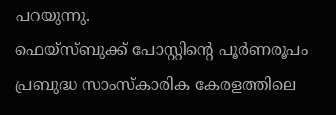പറയുന്നു.
ഫെയ്സ്ബുക്ക് പോസ്റ്റിന്റെ പൂർണരൂപം
പ്രബുദ്ധ സാംസ്കാരിക കേരളത്തിലെ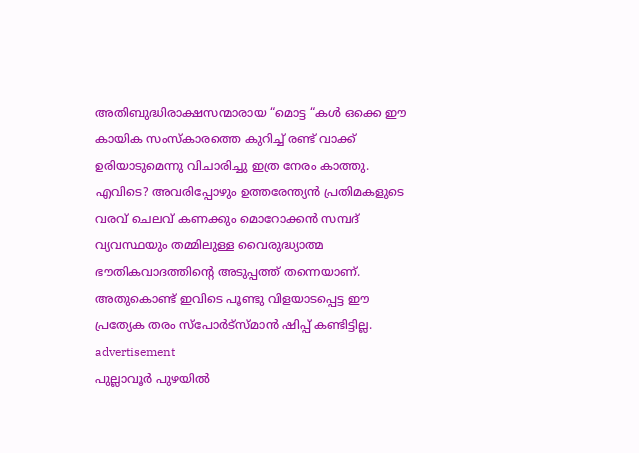അതിബുദ്ധിരാക്ഷസന്മാരായ “മൊട്ട “കൾ ഒക്കെ ഈ കായിക സംസ്കാരത്തെ കുറിച്ച് രണ്ട് വാക്ക് ഉരിയാടുമെന്നു വിചാരിച്ചു ഇത്ര നേരം കാത്തു. എവിടെ? അവരിപ്പോഴും ഉത്തരേന്ത്യൻ പ്രതിമകളുടെ വരവ് ചെലവ് കണക്കും മൊറോക്കൻ സമ്പദ് വ്യവസ്ഥയും തമ്മിലുള്ള വൈരുദ്ധ്യാത്മ ഭൗതികവാദത്തിന്റെ അടുപ്പത്ത് തന്നെയാണ്. അതുകൊണ്ട് ഇവിടെ പൂണ്ടു വിളയാടപ്പെട്ട ഈ പ്രത്യേക തരം സ്പോർട്സ്മാൻ ഷിപ്പ് കണ്ടിട്ടില്ല.
advertisement
പുല്ലാവൂർ പുഴയിൽ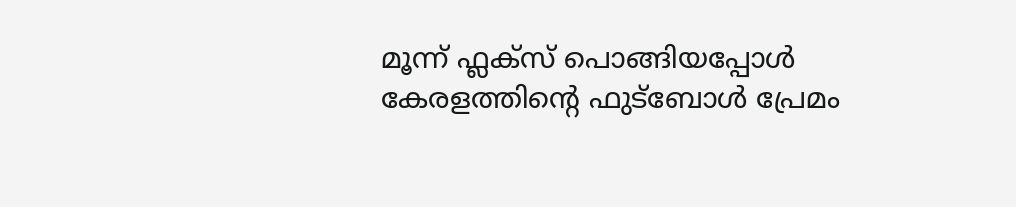മൂന്ന് ഫ്ലക്സ് പൊങ്ങിയപ്പോൾ കേരളത്തിൻ്റെ ഫുട്ബോൾ പ്രേമം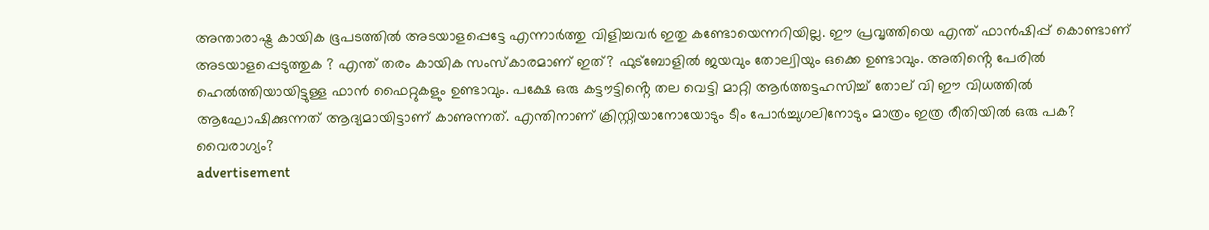അന്താരാഷ്ട്ര കായിക ഭൂപടത്തിൽ അടയാളപ്പെട്ടേ എന്നാർത്തു വിളിച്ചവർ ഇതു കണ്ടോയെന്നറിയില്ല. ഈ പ്രവൃത്തിയെ എന്ത് ഫാൻഷിപ്പ് കൊണ്ടാണ് അടയാളപ്പെടുത്തുക ? എന്ത് തരം കായിക സംസ്കാരമാണ് ഇത്? ഫുട്ബോളിൽ ജയവും തോല്വിയും ഒക്കെ ഉണ്ടാവും. അതിൻ്റെ പേരിൽ ഹെൽത്തിയായിട്ടുള്ള ഫാൻ ഫൈറ്റുകളും ഉണ്ടാവും. പക്ഷേ ഒരു കട്ടൗട്ടിൻ്റെ തല വെട്ടി മാറ്റി ആർത്തട്ടഹസിച്ച് തോല്‌ വി ഈ വിധത്തിൽ ആഘോഷിക്കുന്നത് ആദ്യമായിട്ടാണ് കാണുന്നത്. എന്തിനാണ് ക്രിസ്റ്റിയാനോയോടും ടീം പോർച്ചുഗലിനോടും മാത്രം ഇത്ര രീതിയിൽ ഒരു പക? വൈരാഗ്യം?
advertisement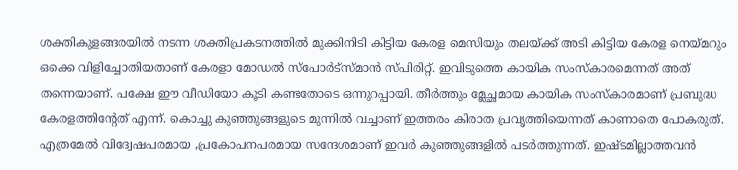ശക്തികുളങ്ങരയിൽ നടന്ന ശക്തിപ്രകടനത്തിൽ മുക്കിനിടി കിട്ടിയ കേരള മെസിയും തലയ്ക്ക് അടി കിട്ടിയ കേരള നെയ്മറും ഒക്കെ വിളിച്ചോതിയതാണ് കേരളാ മോഡൽ സ്പോർട്സ്മാൻ സ്പിരിറ്റ്. ഇവിടുത്തെ കായിക സംസ്കാരമെന്നത് അത് തന്നെയാണ്. പക്ഷേ ഈ വീഡിയോ കൂടി കണ്ടതോടെ ഒന്നുറപ്പായി. തീർത്തും മ്ലേച്ഛമായ കായിക സംസ്കാരമാണ് പ്രബുദ്ധ കേരളത്തിൻ്റേത് എന്ന്. കൊച്ചു കുഞ്ഞുങ്ങളുടെ മുന്നിൽ വച്ചാണ് ഇത്തരം കിരാത പ്രവൃത്തിയെന്നത് കാണാതെ പോകരുത്. എത്രമേൽ വിദ്വേഷപരമായ ,പ്രകോപനപരമായ സന്ദേശമാണ് ഇവർ കുഞ്ഞുങ്ങളിൽ പടർത്തുന്നത്. ഇഷ്ടമില്ലാത്തവൻ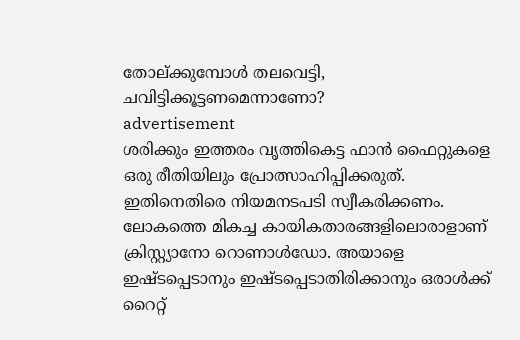തോല്ക്കുമ്പോൾ തലവെട്ടി, ചവിട്ടിക്കൂട്ടണമെന്നാണോ?
advertisement
ശരിക്കും ഇത്തരം വൃത്തികെട്ട ഫാൻ ഫൈറ്റുകളെ ഒരു രീതിയിലും പ്രോത്സാഹിപ്പിക്കരുത്. ഇതിനെതിരെ നിയമനടപടി സ്വീകരിക്കണം. ലോകത്തെ മികച്ച കായികതാരങ്ങളിലൊരാളാണ് ക്രിസ്റ്റ്യാനോ റൊണാൾഡോ. അയാളെ ഇഷ്ടപ്പെടാനും ഇഷ്ടപ്പെടാതിരിക്കാനും ഒരാൾക്ക് റൈറ്റ്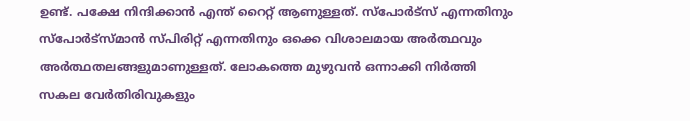ഉണ്ട്. പക്ഷേ നിന്ദിക്കാൻ എന്ത് റൈറ്റ് ആണുള്ളത്. സ്പോർട്സ് എന്നതിനും സ്പോർട്സ്മാൻ സ്പിരിറ്റ് എന്നതിനും ഒക്കെ വിശാലമായ അർത്ഥവും അർത്ഥതലങ്ങളുമാണുള്ളത്. ലോകത്തെ മുഴുവൻ ഒന്നാക്കി നിർത്തി സകല വേർതിരിവുകളും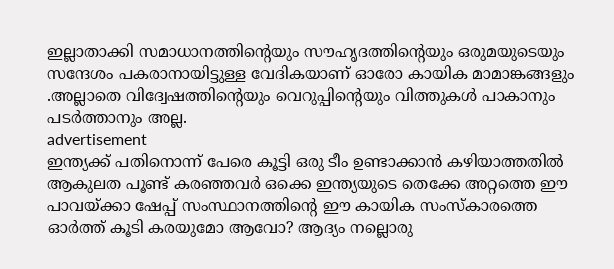ഇല്ലാതാക്കി സമാധാനത്തിൻ്റെയും സൗഹൃദത്തിൻ്റെയും ഒരുമയുടെയും സന്ദേശം പകരാനായിട്ടുള്ള വേദികയാണ് ഓരോ കായിക മാമാങ്കങ്ങളും .അല്ലാതെ വിദ്വേഷത്തിൻ്റെയും വെറുപ്പിൻ്റെയും വിത്തുകൾ പാകാനും പടർത്താനും അല്ല.
advertisement
ഇന്ത്യക്ക് പതിനൊന്ന് പേരെ കൂട്ടി ഒരു ടീം ഉണ്ടാക്കാൻ കഴിയാത്തതിൽ ആകുലത പൂണ്ട് കരഞ്ഞവർ ഒക്കെ ഇന്ത്യയുടെ തെക്കേ അറ്റത്തെ ഈ പാവയ്ക്കാ ഷേപ്പ് സംസ്ഥാനത്തിൻ്റെ ഈ കായിക സംസ്കാരത്തെ ഓർത്ത് കൂടി കരയുമോ ആവോ? ആദ്യം നല്ലൊരു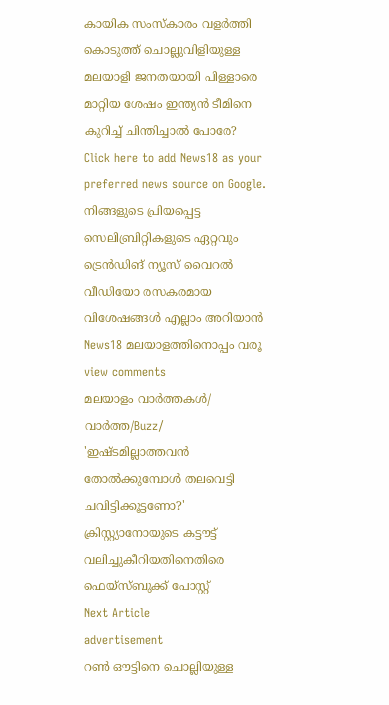കായിക സംസ്കാരം വളർത്തി കൊടുത്ത് ചൊല്ലുവിളിയുള്ള മലയാളി ജനതയായി പിള്ളാരെ മാറ്റിയ ശേഷം ഇന്ത്യൻ ടീമിനെ കുറിച്ച് ചിന്തിച്ചാൽ പോരേ?
Click here to add News18 as your preferred news source on Google.
നിങ്ങളുടെ പ്രിയപ്പെട്ട സെലിബ്രിറ്റികളുടെ ഏറ്റവും ട്രെൻഡിങ് ന്യൂസ് വൈറൽ വീഡിയോ രസകരമായ വിശേഷങ്ങൾ എല്ലാം അറിയാൻ News18 മലയാളത്തിനൊപ്പം വരൂ
view comments
മലയാളം വാർത്തകൾ/ വാർത്ത/Buzz/
'ഇഷ്ടമില്ലാത്തവൻ തോൽക്കുമ്പോൾ തലവെട്ടി ചവിട്ടിക്കൂട്ടണോ?' ക്രിസ്റ്റ്യാനോയുടെ കട്ടൗട്ട് വലിച്ചുകീറിയതിനെതിരെ ഫെയ്സ്ബുക്ക് പോസ്റ്റ്
Next Article
advertisement
റൺ ഔട്ടിനെ ചൊല്ലിയുള്ള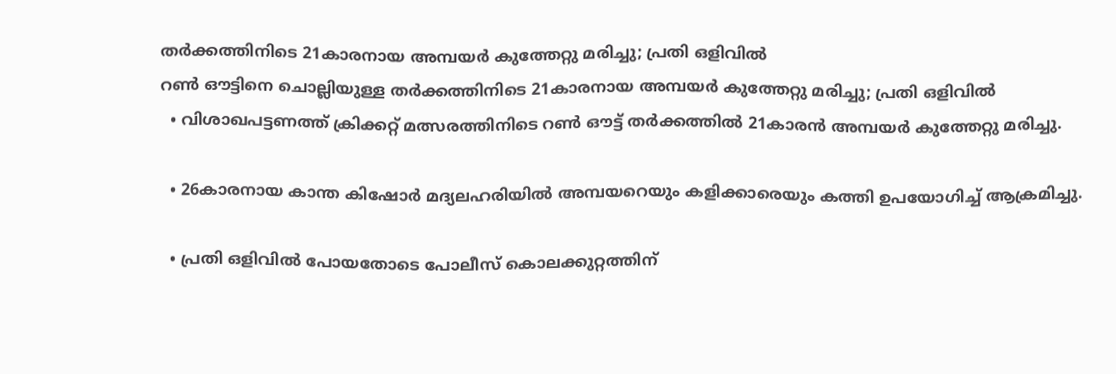തർക്കത്തിനിടെ 21കാരനായ അമ്പയർ കുത്തേറ്റു മരിച്ചു; പ്രതി ഒളിവിൽ
റൺ ഔട്ടിനെ ചൊല്ലിയുള്ള തർക്കത്തിനിടെ 21കാരനായ അമ്പയർ കുത്തേറ്റു മരിച്ചു; പ്രതി ഒളിവിൽ
  • വിശാഖപട്ടണത്ത് ക്രിക്കറ്റ് മത്സരത്തിനിടെ റൺ ഔട്ട് തർക്കത്തിൽ 21കാരൻ അമ്പയർ കുത്തേറ്റു മരിച്ചു.

  • 26കാരനായ കാന്ത കിഷോർ മദ്യലഹരിയിൽ അമ്പയറെയും കളിക്കാരെയും കത്തി ഉപയോഗിച്ച് ആക്രമിച്ചു.

  • പ്രതി ഒളിവിൽ പോയതോടെ പോലീസ് കൊലക്കുറ്റത്തിന്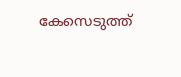കേസെടുത്ത്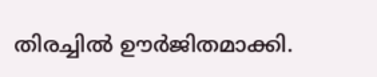തിരച്ചിൽ ഊർജിതമാക്കി.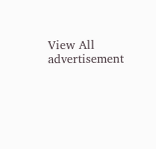View All
advertisement